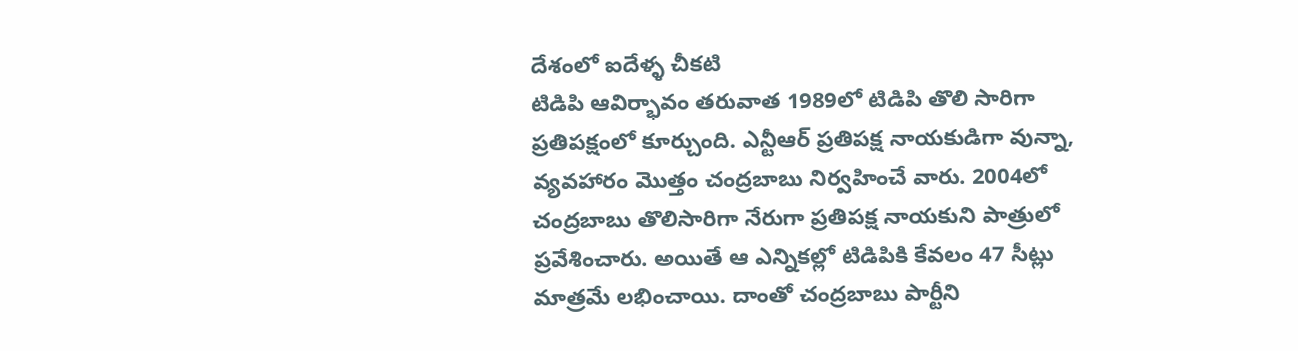దేశంలో ఐదేళ్ళ చీకటి
టిడిపి ఆవిర్భావం తరువాత 1989లో టిడిపి తొలి సారిగా ప్రతిపక్షంలో కూర్చుంది. ఎన్టీఆర్ ప్రతిపక్ష నాయకుడిగా వున్నా, వ్యవహారం మొత్తం చంద్రబాబు నిర్వహించే వారు. 2004లో చంద్రబాబు తొలిసారిగా నేరుగా ప్రతిపక్ష నాయకుని పాత్రులో ప్రవేశించారు. అయితే ఆ ఎన్నికల్లో టిడిపికి కేవలం 47 సీట్లు మాత్రమే లభించాయి. దాంతో చంద్రబాబు పార్టీని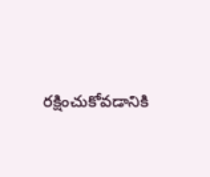రక్షించుకోవడానికి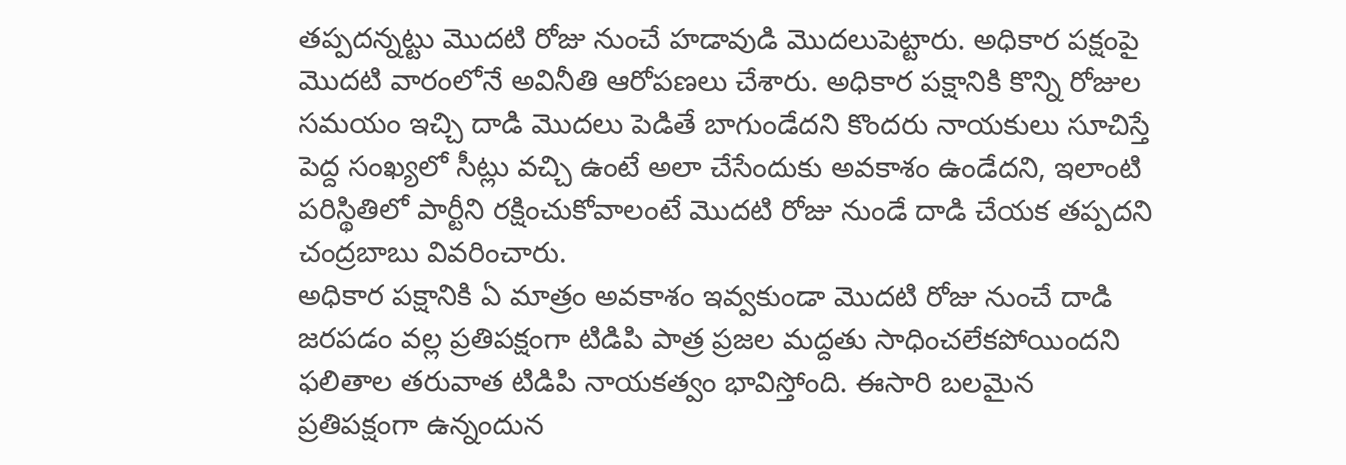తప్పదన్నట్టు మొదటి రోజు నుంచే హడావుడి మొదలుపెట్టారు. అధికార పక్షంపై మొదటి వారంలోనే అవినీతి ఆరోపణలు చేశారు. అధికార పక్షానికి కొన్ని రోజుల సమయం ఇచ్చి దాడి మొదలు పెడితే బాగుండేదని కొందరు నాయకులు సూచిస్తే పెద్ద సంఖ్యలో సీట్లు వచ్చి ఉంటే అలా చేసేందుకు అవకాశం ఉండేదని, ఇలాంటి పరిస్థితిలో పార్టీని రక్షించుకోవాలంటే మొదటి రోజు నుండే దాడి చేయక తప్పదని చంద్రబాబు వివరించారు.
అధికార పక్షానికి ఏ మాత్రం అవకాశం ఇవ్వకుండా మొదటి రోజు నుంచే దాడి జరపడం వల్ల ప్రతిపక్షంగా టిడిపి పాత్ర ప్రజల మద్దతు సాధించలేకపోయిందని ఫలితాల తరువాత టిడిపి నాయకత్వం భావిస్తోంది. ఈసారి బలమైన ప్రతిపక్షంగా ఉన్నందున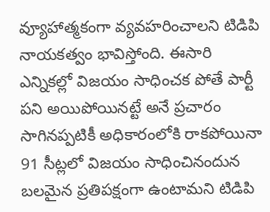వ్యూహాత్మకంగా వ్యవహరించాలని టిడిపి నాయకత్వం భావిస్తోంది. ఈసారి ఎన్నికల్లో విజయం సాధించక పోతే పార్టీ పని అయిపోయినట్టే అనే ప్రచారం సాగినప్పటికీ అధికారంలోకి రాకపోయినా 91 సీట్లలో విజయం సాధించినందున బలమైన ప్రతిపక్షంగా ఉంటామని టిడిపి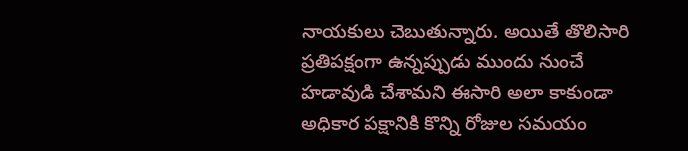నాయకులు చెబుతున్నారు. అయితే తొలిసారి ప్రతిపక్షంగా ఉన్నప్పుడు ముందు నుంచే హడావుడి చేశామని ఈసారి అలా కాకుండా అధికార పక్షానికి కొన్ని రోజుల సమయం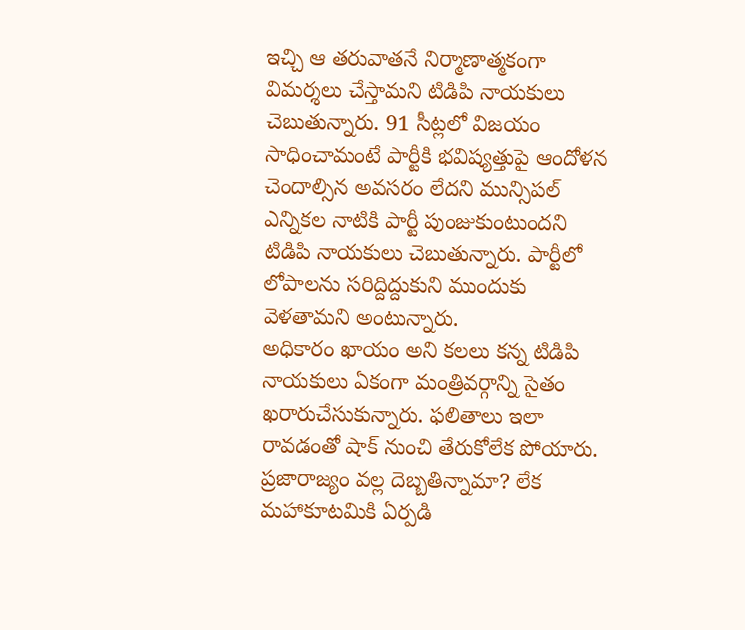ఇచ్చి ఆ తరువాతనే నిర్మాణాత్మకంగా విమర్శలు చేస్తామని టిడిపి నాయకులు చెబుతున్నారు. 91 సీట్లలో విజయం సాధించామంటే పార్టీకి భవిష్యత్తుపై ఆందోళన చెందాల్సిన అవసరం లేదని మున్సిపల్ ఎన్నికల నాటికి పార్టీ పుంజుకుంటుందని టిడిపి నాయకులు చెబుతున్నారు. పార్టీలో లోపాలను సరిద్దిద్దుకుని ముందుకు వెళతామని అంటున్నారు.
అధికారం ఖాయం అని కలలు కన్న టిడిపి నాయకులు ఏకంగా మంత్రివర్గాన్ని సైతం ఖరారుచేసుకున్నారు. ఫలితాలు ఇలా రావడంతో షాక్ నుంచి తేరుకోలేక పోయారు. ప్రజారాజ్యం వల్ల దెబ్బతిన్నామా? లేక మహాకూటమికి ఏర్పడి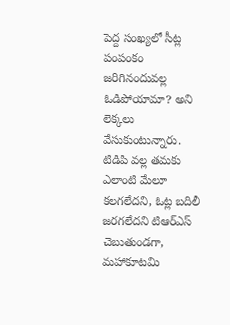పెద్ద సంఖ్యలో సీట్ల పంపంకం జరిగినందువల్ల ఓడిపోయామా? అని లెక్కలు వేసుకుంటున్నారు. టిడిపి వల్ల తమకు ఎలాంటి మేలూ కలగలేదని, ఓట్ల బదిలీ జరగలేదని టిఆర్ఎస్ చెబుతుండగా, మహాకూటమి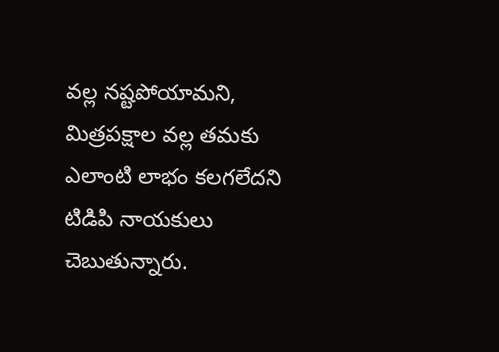వల్ల నష్టపోయామని, మిత్రపక్షాల వల్ల తమకు ఎలాంటి లాభం కలగలేదని టిడిపి నాయకులు చెబుతున్నారు.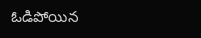ఓడిపోయిన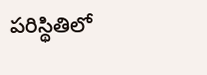పరిస్థితిలో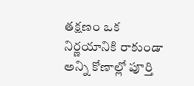తక్షణం ఒక నిర్ణయానికి రాకుండా అన్ని కోణాల్లో పూర్తి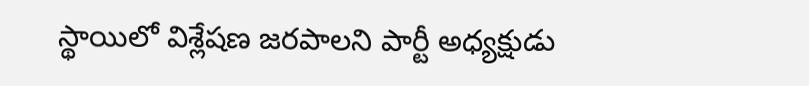స్థాయిలో విశ్లేషణ జరపాలని పార్టీ అధ్యక్షుడు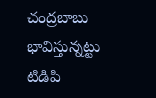చంద్రబాబు భావిస్తున్నట్టు టిడిపి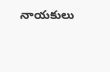నాయకులు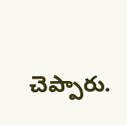చెప్పారు.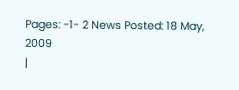Pages: -1- 2 News Posted: 18 May, 2009
|